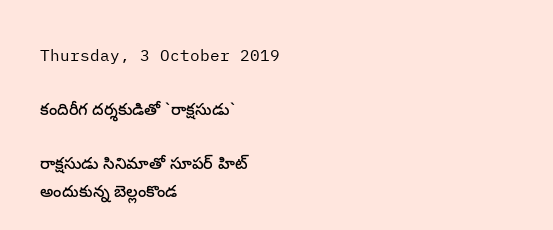Thursday, 3 October 2019

కందిరీగ దర్శకుడితో `రాక్షసుడు`

రాక్షసుడు సినిమాతో సూపర్‌ హిట్ అందుకున్న బెల్లంకొండ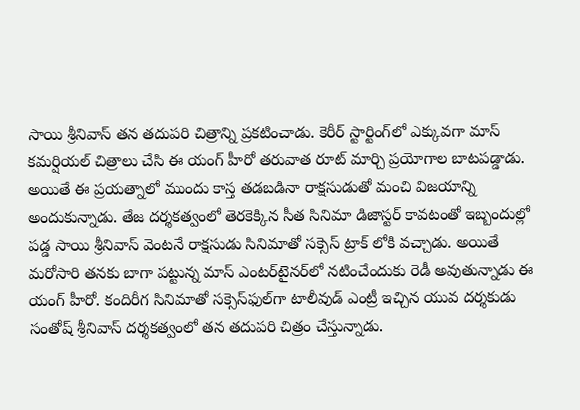సాయి శ్రీనివాస్‌ తన తదుపరి చిత్రాన్ని ప్రకటించాడు. కెరీర్‌ స్టార్టింగ్‌లో ఎక్కువగా మాస్‌ కమర్షియల్ చిత్రాలు చేసి ఈ యంగ్ హీరో తరువాత రూట్‌ మార్చి ప్రయోగాల బాటపడ్డాడు. అయితే ఈ ప్రయత్నాలో ముందు కాస్త తడబడినా రాక్షసుడుతో మంచి విజయాన్ని అందుకున్నాడు. తేజ దర్శకత్వంలో తెరకెక్కిన సీత సినిమా డిజాస్టర్‌ కావటంతో ఇబ్బందుల్లో పడ్డ సాయి శ్రీనివాస్‌ వెంటనే రాక్షసుడు సినిమాతో సక్సెస్‌ ట్రాక్‌ లోకి వచ్చాడు. అయితే మరోసారి తనకు బాగా పట్టున్న మాస్‌ ఎంటర్‌టైనర్‌లో నటించేందుకు రెడీ అవుతున్నాడు ఈ యంగ్ హీరో. కందిరీగ సినిమాతో సక్సెస్‌ఫుల్‌గా టాలీవుడ్‌ ఎంట్రీ ఇచ్చిన యువ దర్శకుడు సంతోష్‌ శ్రీనివాస్‌ దర్శకత్వంలో తన తదుపరి చిత్రం చేస్తున్నాడు.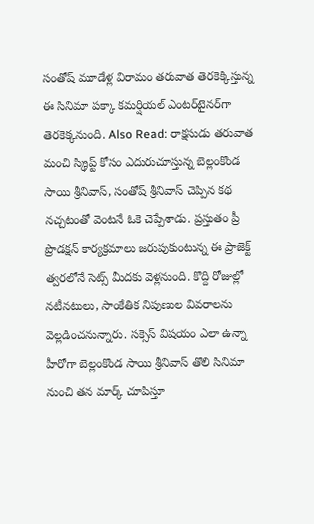సంతోష్‌ మూడేళ్ల విరామం తరువాత తెరకెక్కిస్తున్న ఈ సినిమా పక్కా కమర్షియల్‌ ఎంటర్‌టైనర్‌గా తెరకెక్కనుంది. Also Read: రాక్షసుడు తరువాత మంచి స్క్రిప్ట్‌ కోసం ఎదురుచూస్తున్న బెల్లంకొండ సాయి శ్రీనివాస్‌, సంతోష్‌ శ్రీనివాస్‌ చెప్పిన కథ నచ్చటంతో వెంటనే ఓకె చెప్పేశాడు. ప్రస్తుతం ప్రీ ప్రొడక్షన్‌ కార్యక్రమాలు జరుపుకుంటున్న ఈ ప్రాజెక్ట్‌ త్వరలోనే సెట్స్‌ మీదకు వెళ్లనుంది. కొద్ది రోజుల్లో నటీనటులు, సాంకేతిక నిపుణుల వివరాలను వెల్లడించనున్నారు. సక్సెస్‌ విషయం ఎలా ఉన్నా హీరోగా బెల్లంకొండ సాయి శ్రీనివాస్‌ తొలి సినిమా నుంచి తన మార్క్‌ చూపిస్తూ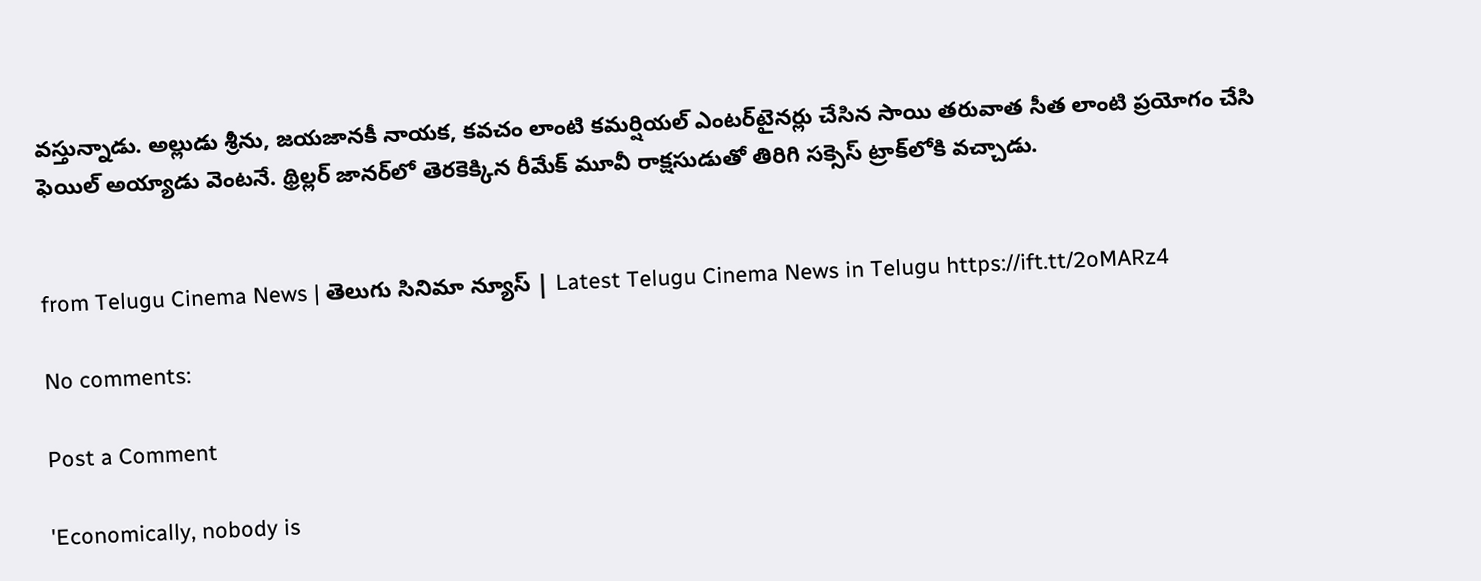వస్తున్నాడు. అల్లుడు శ్రీను, జయజానకీ నాయక, కవచం లాంటి కమర్షియల్ ఎంటర్‌టైనర్లు చేసిన సాయి తరువాత సీత లాంటి ప్రయోగం చేసి ఫెయిల్‌ అయ్యాడు వెంటనే. థ్రిల్లర్‌ జానర్‌లో తెరకెక్కిన రీమేక్‌ మూవీ రాక్షసుడుతో తిరిగి సక్సెస్‌ ట్రాక్‌లోకి వచ్చాడు.


from Telugu Cinema News | తెలుగు సినిమా న్యూస్ | Latest Telugu Cinema News in Telugu https://ift.tt/2oMARz4

No comments:

Post a Comment

'Economically, nobody is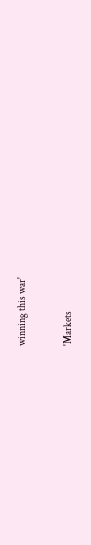winning this war'

'Markets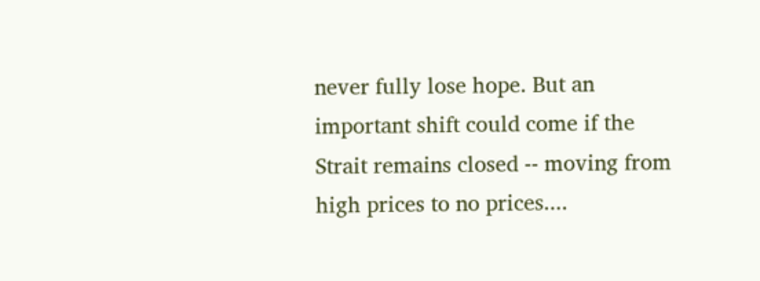never fully lose hope. But an important shift could come if the Strait remains closed -- moving from high prices to no prices....